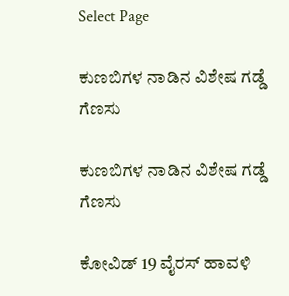Select Page

ಕುಣಬಿಗಳ ನಾಡಿನ ವಿಶೇಷ ಗಡ್ಡೆ ಗೆಣಸು

ಕುಣಬಿಗಳ ನಾಡಿನ ವಿಶೇಷ ಗಡ್ಡೆ ಗೆಣಸು

ಕೋವಿಡ್ 19 ವೈರಸ್ ಹಾವಳಿ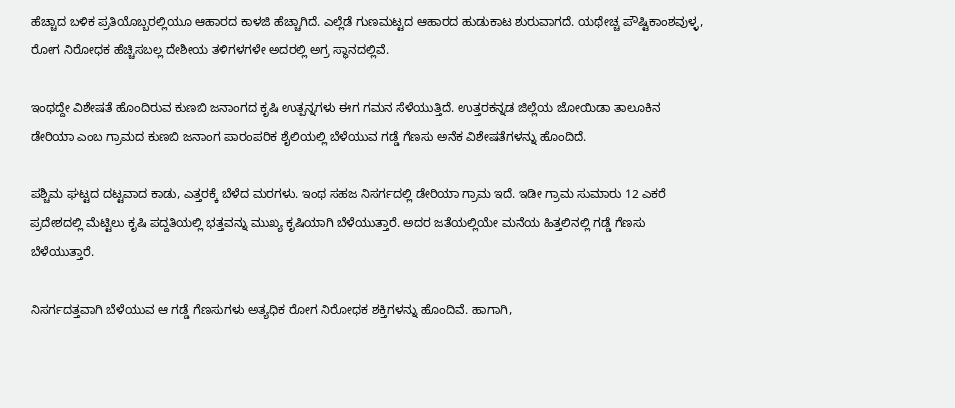ಹೆಚ್ಚಾದ ಬಳಿಕ ಪ್ರತಿಯೊಬ್ಬರಲ್ಲಿಯೂ ಆಹಾರದ ಕಾಳಜಿ ಹೆಚ್ಚಾಗಿದೆ. ಎಲ್ಲೆಡೆ ಗುಣಮಟ್ಟದ ಆಹಾರದ ಹುಡುಕಾಟ ಶುರುವಾಗದೆ. ಯಥೇಚ್ಚ ಪೌಷ್ಟಿಕಾಂಶವುಳ್ಳ, ರೋಗ ನಿರೋಧಕ ಹೆಚ್ಚಿಸಬಲ್ಲ ದೇಶೀಯ ತಳಿಗಳಗಳೇ ಅದರಲ್ಲಿ ಅಗ್ರ ಸ್ಥಾನದಲ್ಲಿವೆ.

ಇಂಥದ್ದೇ ವಿಶೇಷತೆ ಹೊಂದಿರುವ ಕುಣಬಿ ಜನಾಂಗದ ಕೃಷಿ ಉತ್ಪನ್ನಗಳು ಈಗ ಗಮನ ಸೆಳೆಯುತ್ತಿದೆ. ಉತ್ತರಕನ್ನಡ ಜಿಲ್ಲೆಯ ಜೋಯಿಡಾ ತಾಲೂಕಿನ ಡೇರಿಯಾ ಎಂಬ ಗ್ರಾಮದ ಕುಣಬಿ ಜನಾಂಗ ಪಾರಂಪರಿಕ ಶೈಲಿಯಲ್ಲಿ ಬೆಳೆಯುವ ಗಡ್ಡೆ ಗೆಣಸು ಅನೆಕ ವಿಶೇಷತೆಗಳನ್ನು ಹೊಂದಿದೆ.

ಪಶ್ಚಿಮ ಘಟ್ಟದ ದಟ್ಟವಾದ ಕಾಡು, ಎತ್ತರಕ್ಕೆ ಬೆಳೆದ ಮರಗಳು. ಇಂಥ ಸಹಜ ನಿಸರ್ಗದಲ್ಲಿ ಡೇರಿಯಾ ಗ್ರಾಮ ಇದೆ. ಇಡೀ ಗ್ರಾಮ ಸುಮಾರು 12 ಎಕರೆ ಪ್ರದೇಶದಲ್ಲಿ ಮೆಟ್ಟಿಲು ಕೃಷಿ ಪದ್ದತಿಯಲ್ಲಿ ಭತ್ತವನ್ನು ಮುಖ್ಯ ಕೃಷಿಯಾಗಿ ಬೆಳೆಯುತ್ತಾರೆ. ಅದರ ಜತೆಯಲ್ಲಿಯೇ ಮನೆಯ ಹಿತ್ತಲಿನಲ್ಲಿ ಗಡ್ಡೆ ಗೆಣಸು ಬೆಳೆಯುತ್ತಾರೆ.

ನಿಸರ್ಗದತ್ತವಾಗಿ ಬೆಳೆಯುವ ಆ ಗಡ್ಡೆ ಗೆಣಸುಗಳು ಅತ್ಯಧಿಕ ರೋಗ ನಿರೋಧಕ ಶಕ್ತಿಗಳನ್ನು ಹೊಂದಿವೆ. ಹಾಗಾಗಿ,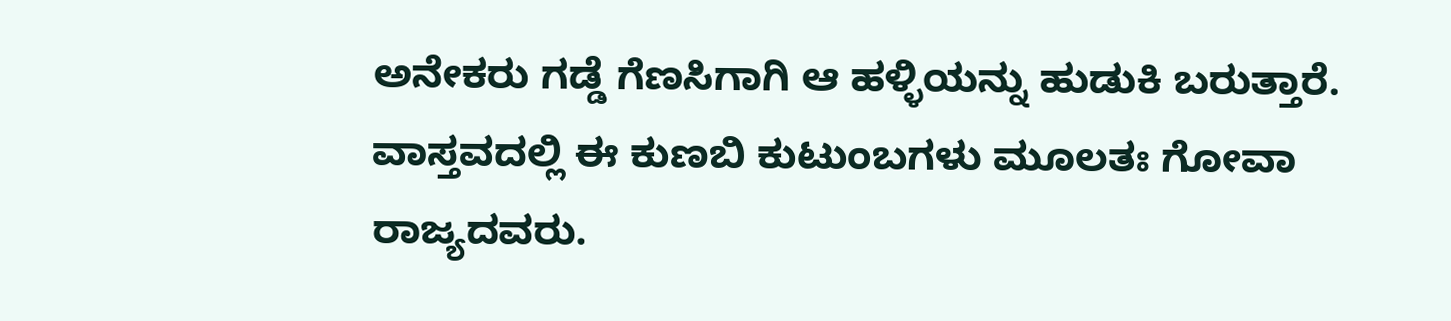ಅನೇಕರು ಗಡ್ಡೆ ಗೆಣಸಿಗಾಗಿ ಆ ಹಳ್ಳಿಯನ್ನು ಹುಡುಕಿ ಬರುತ್ತಾರೆ. ವಾಸ್ತವದಲ್ಲಿ ಈ ಕುಣಬಿ ಕುಟುಂಬಗಳು ಮೂಲತಃ ಗೋವಾ ರಾಜ್ಯದವರು.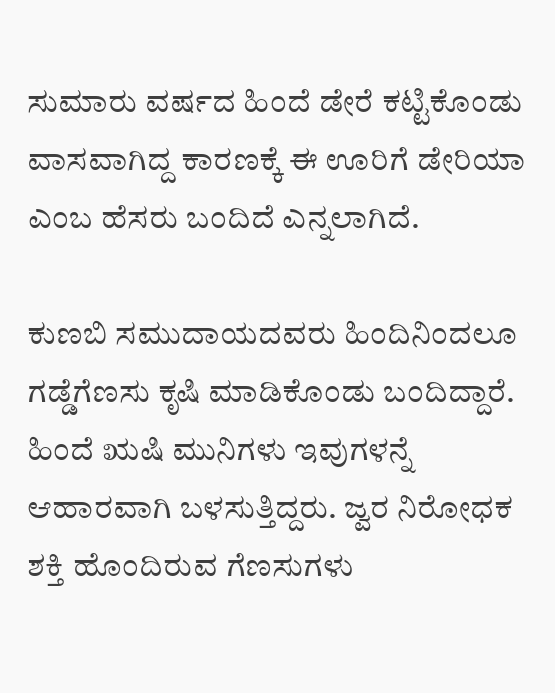ಸುಮಾರು ವರ್ಷದ ಹಿಂದೆ ಡೇರೆ ಕಟ್ಟಿಕೊಂಡು ವಾಸವಾಗಿದ್ದ ಕಾರಣಕ್ಕೆ ಈ ಊರಿಗೆ ಡೇರಿಯಾ ಎಂಬ ಹೆಸರು ಬಂದಿದೆ ಎನ್ನಲಾಗಿದೆ.

ಕುಣಬಿ ಸಮುದಾಯದವರು ಹಿಂದಿನಿಂದಲೂ ಗಡ್ಡೆಗೆಣಸು ಕೃಷಿ ಮಾಡಿಕೊಂಡು ಬಂದಿದ್ದಾರೆ. ಹಿಂದೆ ಋಷಿ ಮುನಿಗಳು ಇವುಗಳನ್ನೆ ಆಹಾರವಾಗಿ ಬಳಸುತ್ತಿದ್ದರು. ಜ್ವರ ನಿರೋಧಕ ಶಕ್ತಿ ಹೊಂದಿರುವ ಗೆಣಸುಗಳು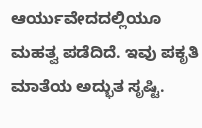ಆರ್ಯುವೇದದಲ್ಲಿಯೂ ಮಹತ್ವ ಪಡೆದಿದೆ. ಇವು ಪಕೃತಿ ಮಾತೆಯ ಅದ್ಭುತ ಸೃಷ್ಟಿ.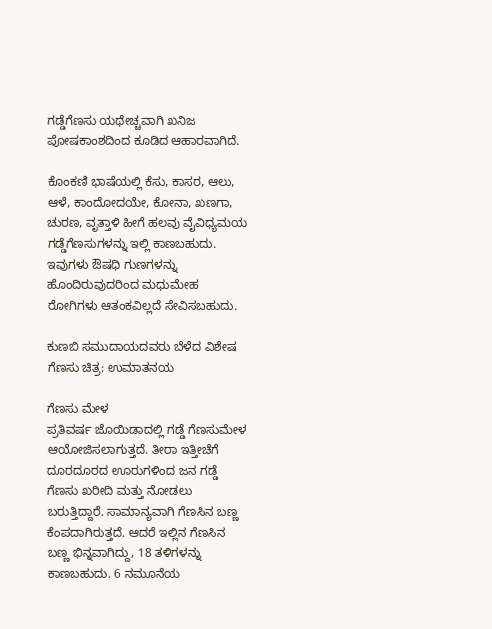ಗಡ್ಡೆಗೆಣಸು ಯಥೇಚ್ಚವಾಗಿ ಖನಿಜ ಪೋಷಕಾಂಶದಿಂದ ಕೂಡಿದ ಆಹಾರವಾಗಿದೆ.

ಕೊಂಕಣಿ ಭಾಷೆಯಲ್ಲಿ ಕೆಸು, ಕಾಸರ, ಆಲು, ಆಳೆ, ಕಾಂದೋದಯೇ, ಕೋನಾ, ಖಣಗಾ, ಚುರಣ, ವೃತ್ತಾಳಿ ಹೀಗೆ ಹಲವು ವೈವಿಧ್ಯಮಯ ಗಡ್ಡೆಗೆಣಸುಗಳನ್ನು ಇಲ್ಲಿ ಕಾಣಬಹುದು. ಇವುಗಳು ಔಷಧಿ ಗುಣಗಳನ್ನು ಹೊಂದಿರುವುದರಿಂದ ಮಧುಮೇಹ ರೋಗಿಗಳು ಆತಂಕವಿಲ್ಲದೆ ಸೇವಿಸಬಹುದು.

ಕುಣಬಿ ಸಮುದಾಯದವರು ಬೆಳೆದ ವಿಶೇಷ ಗೆಣಸು ಚಿತ್ರ: ಉಮಾತನಯ

ಗೆಣಸು ಮೇಳ
ಪ್ರತಿವರ್ಷ ಜೊಯಿಡಾದಲ್ಲಿ ಗಡ್ಡೆ ಗೆಣಸುಮೇಳ ಆಯೋಜಿಸಲಾಗುತ್ತದೆ. ತೀರಾ ಇತ್ತೀಚೆಗೆ ದೂರದೂರದ ಊರುಗಳಿಂದ ಜನ ಗಡ್ಡೆ ಗೆಣಸು ಖರೀದಿ ಮತ್ತು ನೋಡಲು ಬರುತ್ತಿದ್ದಾರೆ. ಸಾಮಾನ್ಯವಾಗಿ ಗೆಣಸಿನ ಬಣ್ಣ ಕೆಂಪದಾಗಿರುತ್ತದೆ. ಆದರೆ ಇಲ್ಲಿನ ಗೆಣಸಿನ ಬಣ್ಣ ಭಿನ್ನವಾಗಿದ್ದು, 18 ತಳಿಗಳನ್ನು ಕಾಣಬಹುದು. 6 ನಮೂನೆಯ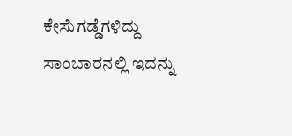ಕೇಸೆುಗಡ್ಡೆಗಳಿದ್ದು ಸಾಂಬಾರನಲ್ಲಿ ಇದನ್ನು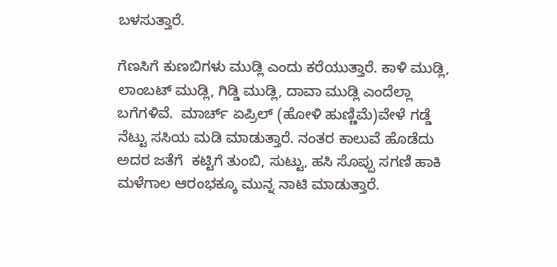ಬಳಸುತ್ತಾರೆ.

ಗೆಣಸಿಗೆ ಕುಣಬಿಗಳು ಮುಡ್ಲಿ ಎಂದು ಕರೆಯುತ್ತಾರೆ. ಕಾಳಿ ಮುಡ್ಲಿ, ಲಾಂಬಟ್ ಮುಡ್ಲಿ, ಗಿಡ್ಡಿ ಮುಡ್ಲಿ, ದಾವಾ ಮುಡ್ಲಿ ಎಂದೆಲ್ಲಾ ಬಗೆಗಳಿವೆ.  ಮಾರ್ಚ್ ಏಪ್ರಿಲ್ (ಹೋಳಿ ಹುಣ್ಣಿಮೆ)ವೇಳೆ ಗಡ್ಡೆ ನೆಟ್ಟು ಸಸಿಯ ಮಡಿ ಮಾಡುತ್ತಾರೆ. ನಂತರ ಕಾಲುವೆ ಹೊಡೆದು ಅದರ ಜತೆಗೆ  ಕಟ್ಟಿಗೆ ತುಂಬಿ, ಸುಟ್ಟು, ಹಸಿ ಸೊಪ್ಪು ಸಗಣಿ ಹಾಕಿ ಮಳೆಗಾಲ ಆರಂಭಕ್ಕೂ ಮುನ್ನ ನಾಟಿ ಮಾಡುತ್ತಾರೆ.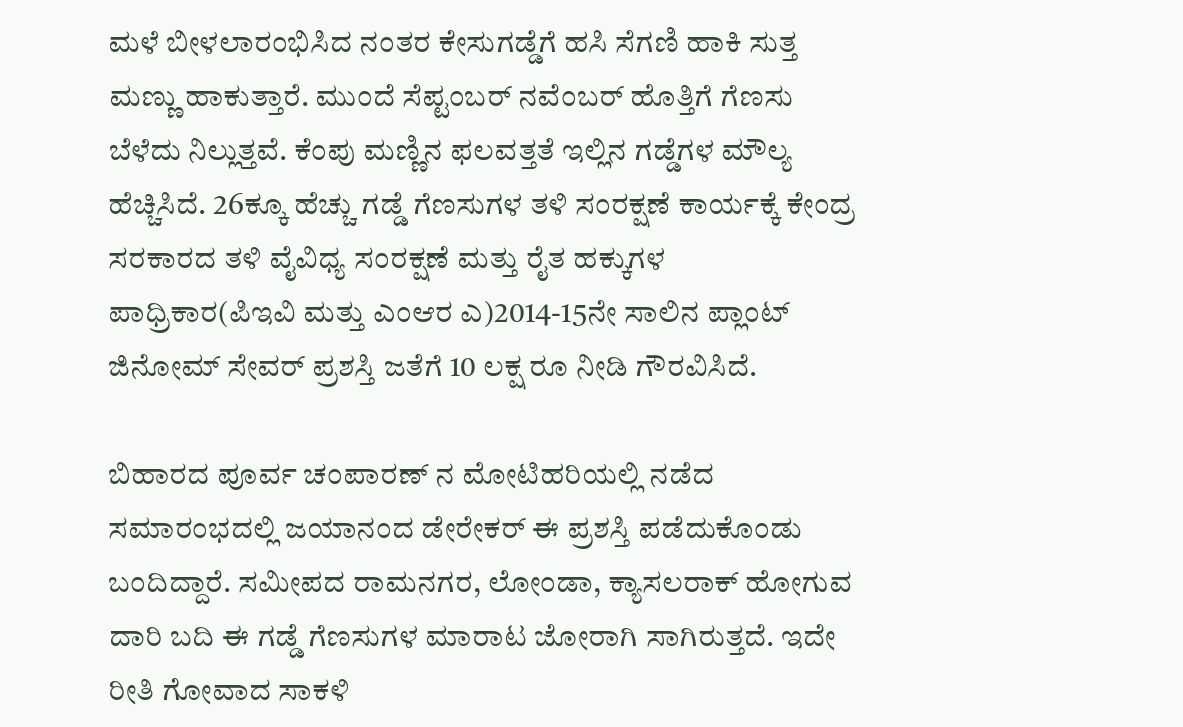ಮಳೆ ಬೀಳಲಾರಂಭಿಸಿದ ನಂತರ ಕೇಸುಗಡ್ಡೆಗೆ ಹಸಿ ಸೆಗಣಿ ಹಾಕಿ ಸುತ್ತ ಮಣ್ಣು ಹಾಕುತ್ತಾರೆ. ಮುಂದೆ ಸೆಪ್ಟಂಬರ್ ನವೆಂಬರ್ ಹೊತ್ತಿಗೆ ಗೆಣಸು ಬೆಳೆದು ನಿಲ್ಲುತ್ತವೆ. ಕೆಂಪು ಮಣ್ಣಿನ ಫಲವತ್ತತೆ ಇಲ್ಲಿನ ಗಡ್ಡೆಗಳ ಮೌಲ್ಯ ಹೆಚ್ಚಿಸಿದೆ. 26ಕ್ಕೂ ಹೆಚ್ಚು ಗಡ್ಡೆ ಗೆಣಸುಗಳ ತಳಿ ಸಂರಕ್ಷಣೆ ಕಾರ್ಯಕ್ಕೆ ಕೇಂದ್ರ ಸರಕಾರದ ತಳಿ ವೈವಿಧ್ಯ ಸಂರಕ್ಷಣೆ ಮತ್ತು ರೈತ ಹಕ್ಕುಗಳ ಪಾಧ್ರಿಕಾರ(ಪಿಇವಿ ಮತ್ತು ಎಂಆರ ಎ)2014-15ನೇ ಸಾಲಿನ ಪ್ಲಾಂಟ್ ಜಿನೋಮ್ ಸೇವರ್ ಪ್ರಶಸ್ತಿ ಜತೆಗೆ 10 ಲಕ್ಷ ರೂ ನೀಡಿ ಗೌರವಿಸಿದೆ.

ಬಿಹಾರದ ಪೂರ್ವ ಚಂಪಾರಣ್ ನ ಮೋಟಿಹರಿಯಲ್ಲಿ ನಡೆದ ಸಮಾರಂಭದಲ್ಲಿ ಜಯಾನಂದ ಡೇರೇಕರ್ ಈ ಪ್ರಶಸ್ತಿ ಪಡೆದುಕೊಂಡು ಬಂದಿದ್ದಾರೆ. ಸಮೀಪದ ರಾಮನಗರ, ಲೋಂಡಾ, ಕ್ಯಾಸಲರಾಕ್ ಹೋಗುವ ದಾರಿ ಬದಿ ಈ ಗಡ್ಡೆ ಗೆಣಸುಗಳ ಮಾರಾಟ ಜೋರಾಗಿ ಸಾಗಿರುತ್ತದೆ. ಇದೇ ರೀತಿ ಗೋವಾದ ಸಾಕಳಿ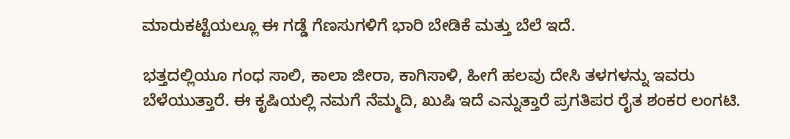ಮಾರುಕಟ್ಟೆಯಲ್ಲೂ ಈ ಗಡ್ಡೆ ಗೆಣಸುಗಳಿಗೆ ಭಾರಿ ಬೇಡಿಕೆ ಮತ್ತು ಬೆಲೆ ಇದೆ.

ಭತ್ತದಲ್ಲಿಯೂ ಗಂಧ ಸಾಲಿ, ಕಾಲಾ ಜೀರಾ, ಕಾಗಿಸಾಳಿ, ಹೀಗೆ ಹಲವು ದೇಸಿ ತಳಗಳನ್ನು ಇವರು ಬೆಳೆಯುತ್ತಾರೆ. ಈ ಕೃಷಿಯಲ್ಲಿ ನಮಗೆ ನೆಮ್ಮದಿ, ಖುಷಿ ಇದೆ ಎನ್ನುತ್ತಾರೆ ಪ್ರಗತಿಪರ ರೈತ ಶಂಕರ ಲಂಗಟಿ.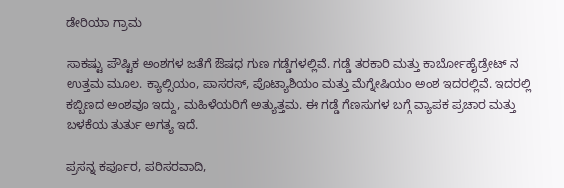ಡೇರಿಯಾ ಗ್ರಾಮ

ಸಾಕಷ್ಟು ಪೌಷ್ಟಿಕ ಅಂಶಗಳ ಜತೆಗೆ ಔಷಧ ಗುಣ ಗಡ್ಡೆಗಳಲ್ಲಿವೆ. ಗಡ್ಡೆ ತರಕಾರಿ ಮತ್ತು ಕಾರ್ಬೋಹೈಡ್ರೇಟ್ ನ ಉತ್ತಮ ಮೂಲ. ಕ್ಯಾಲ್ಸಿಯಂ, ಪಾಸರಸ್, ಪೊಟ್ಯಾಶಿಯಂ ಮತ್ತು ಮೆಗ್ನೇಷಿಯಂ ಅಂಶ ಇದರಲ್ಲಿವೆ. ಇದರಲ್ಲಿ ಕಬ್ಬಿಣದ ಅಂಶವೂ ಇದ್ದು, ಮಹಿಳೆಯರಿಗೆ ಅತ್ಯುತ್ತಮ. ಈ ಗಡ್ಡೆ ಗೆಣಸುಗಳ ಬಗ್ಗೆ ವ್ಯಾಪಕ ಪ್ರಚಾರ ಮತ್ತು ಬಳಕೆಯ ತುರ್ತು ಅಗತ್ಯ ಇದೆ.

ಪ್ರಸನ್ನ ಕರ್ಪೂರ, ಪರಿಸರವಾದಿ,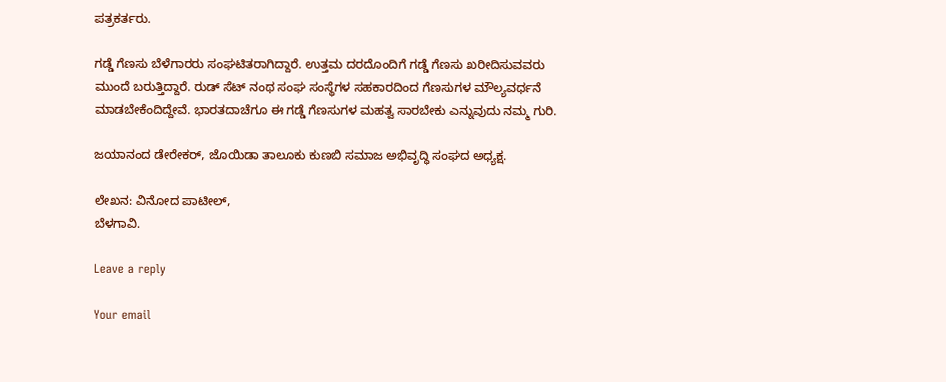ಪತ್ರಕರ್ತರು.

ಗಡ್ಡೆ ಗೆಣಸು ಬೆಳೆಗಾರರು ಸಂಘಟಿತರಾಗಿದ್ದಾರೆ. ಉತ್ತಮ ದರದೊಂದಿಗೆ ಗಡ್ಡೆ ಗೆಣಸು ಖರೀದಿಸುವವರು ಮುಂದೆ ಬರುತ್ತಿದ್ದಾರೆ. ರುಡ್ ಸೆಟ್ ನಂಥ ಸಂಘ ಸಂಸ್ಥೆಗಳ ಸಹಕಾರದಿಂದ ಗೆಣಸುಗಳ ಮೌಲ್ಯವರ್ಧನೆ ಮಾಡಬೇಕೆಂದಿದ್ದೇವೆ. ಭಾರತದಾಚೆಗೂ ಈ ಗಡ್ಡೆ ಗೆಣಸುಗಳ ಮಹತ್ವ ಸಾರಬೇಕು ಎನ್ನುವುದು ನಮ್ಮ ಗುರಿ.

ಜಯಾನಂದ ಡೇರೇಕರ್, ಜೊಯಿಡಾ ತಾಲೂಕು ಕುಣಬಿ ಸಮಾಜ ಅಭಿವೃದ್ಧಿ ಸಂಘದ ಅಧ್ಯಕ್ಷ.

ಲೇಖನ: ವಿನೋದ ಪಾಟೀಲ್,
ಬೆಳಗಾವಿ.

Leave a reply

Your email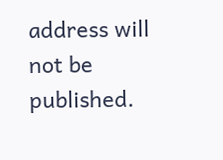address will not be published.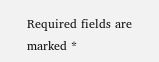Required fields are marked *